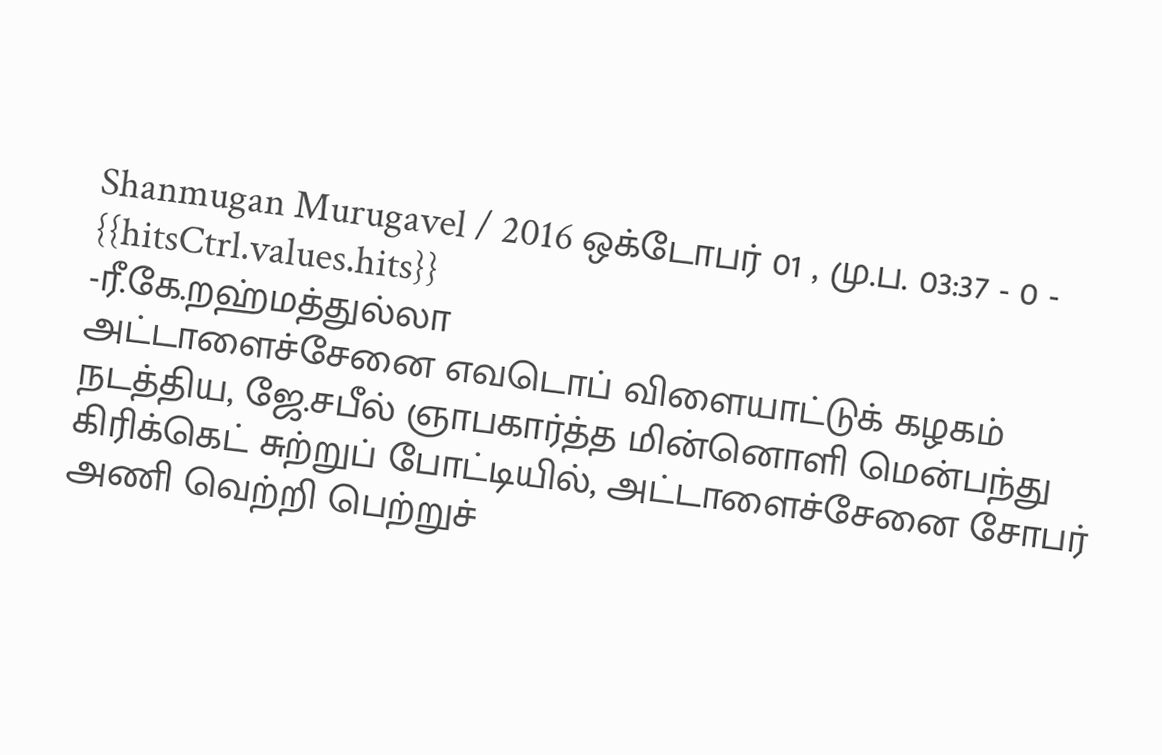Shanmugan Murugavel / 2016 ஒக்டோபர் 01 , மு.ப. 03:37 - 0 - {{hitsCtrl.values.hits}}
-ரீ.கே.றஹ்மத்துல்லா
அட்டாளைச்சேனை எவடொப் விளையாட்டுக் கழகம் நடத்திய, ஜே.சபீல் ஞாபகார்த்த மின்னொளி மென்பந்து கிரிக்கெட் சுற்றுப் போட்டியில், அட்டாளைச்சேனை சோபர் அணி வெற்றி பெற்றுச்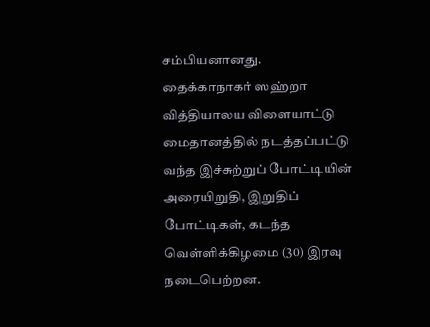சம்பியனானது.
தைக்காநாகர் ஸஹ்றா வித்தியாலய விளையாட்டு மைதானத்தில் நடத்தப்பட்டு வந்த இச்சுற்றுப் போட்டியின் அரையிறுதி, இறுதிப் போட்டிகள், கடந்த வெள்ளிக்கிழமை (30) இரவு நடைபெற்றன.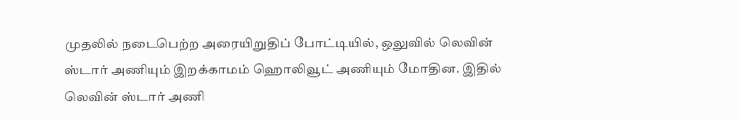முதலில் நடைபெற்ற அரையிறுதிப் போட்டியில், ஒலுவில் லெவின் ஸ்டார் அணியும் இறக்காமம் ஹொலிவூட் அணியும் மோதின. இதில் லெவின் ஸ்டார் அணி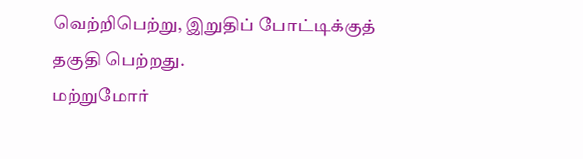வெற்றிபெற்று, இறுதிப் போட்டிக்குத் தகுதி பெற்றது.
மற்றுமோர்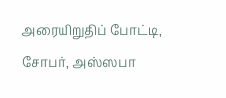அரையிறுதிப் போட்டி, சோபர், அஸ்ஸபா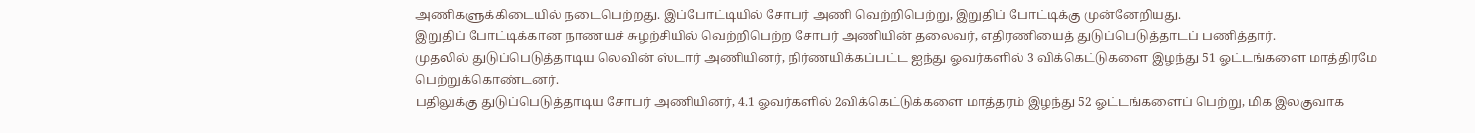அணிகளுக்கிடையில் நடைபெற்றது. இப்போட்டியில் சோபர் அணி வெற்றிபெற்று, இறுதிப் போட்டிக்கு முன்னேறியது.
இறுதிப் போட்டிக்கான நாணயச் சுழற்சியில் வெற்றிபெற்ற சோபர் அணியின் தலைவர், எதிரணியைத் துடுப்பெடுத்தாடப் பணித்தார்.
முதலில் துடுப்பெடுத்தாடிய லெவின் ஸ்டார் அணியினர், நிர்ணயிக்கப்பட்ட ஐந்து ஓவர்களில் 3 விக்கெட்டுகளை இழந்து 51 ஓட்டங்களை மாத்திரமே பெற்றுக்கொண்டனர்.
பதிலுக்கு துடுப்பெடுத்தாடிய சோபர் அணியினர், 4.1 ஓவர்களில் 2விக்கெட்டுக்களை மாத்தரம் இழந்து 52 ஓட்டங்களைப் பெற்று, மிக இலகுவாக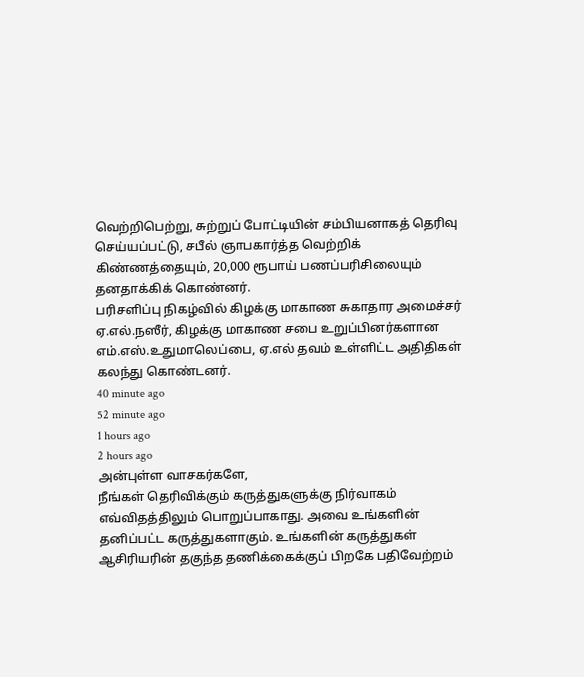வெற்றிபெற்று, சுற்றுப் போட்டியின் சம்பியனாகத் தெரிவு செய்யப்பட்டு, சபீல் ஞாபகார்த்த வெற்றிக் கிண்ணத்தையும், 20,000 ரூபாய் பணப்பரிசிலையும் தனதாக்கிக் கொண்னர்.
பரிசளிப்பு நிகழ்வில் கிழக்கு மாகாண சுகாதார அமைச்சர் ஏ.எல்.நஸீர், கிழக்கு மாகாண சபை உறுப்பினர்களான எம்.எஸ்.உதுமாலெப்பை, ஏ.எல் தவம் உள்ளிட்ட அதிதிகள் கலந்து கொண்டனர்.
40 minute ago
52 minute ago
1 hours ago
2 hours ago
அன்புள்ள வாசகர்களே,
நீங்கள் தெரிவிக்கும் கருத்துகளுக்கு நிர்வாகம் எவ்விதத்திலும் பொறுப்பாகாது. அவை உங்களின் தனிப்பட்ட கருத்துகளாகும். உங்களின் கருத்துகள் ஆசிரியரின் தகுந்த தணிக்கைக்குப் பிறகே பதிவேற்றம்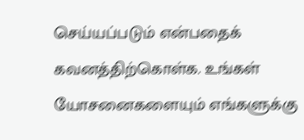செய்யப்படும் என்பதைக் கவனத்திற்கொள்க. உங்கள் யோசனைகளையும் எங்களுக்கு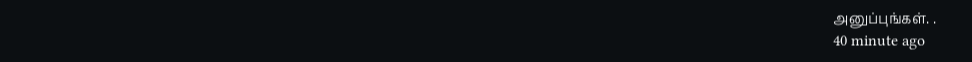அனுப்புங்கள். .
40 minute ago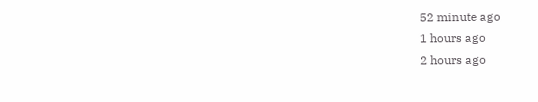52 minute ago
1 hours ago
2 hours ago